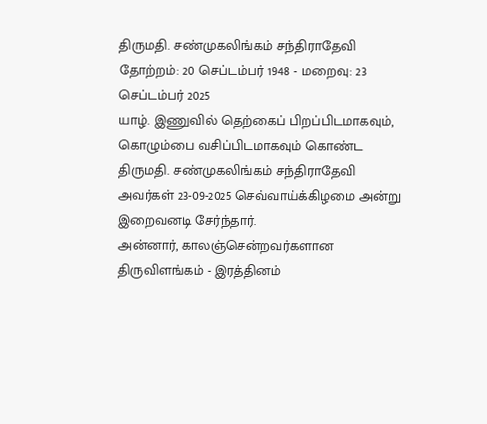திருமதி. சண்முகலிங்கம் சந்திராதேவி
தோற்றம்: 20 செப்டம்பர் 1948 - மறைவு: 23 செப்டம்பர் 2025
யாழ். இணுவில் தெற்கைப் பிறப்பிடமாகவும், கொழும்பை வசிப்பிடமாகவும் கொண்ட திருமதி. சண்முகலிங்கம் சந்திராதேவி அவர்கள் 23-09-2025 செவ்வாய்க்கிழமை அன்று இறைவனடி சேர்ந்தார்.
அன்னார், காலஞ்சென்றவர்களான திருவிளங்கம் - இரத்தினம்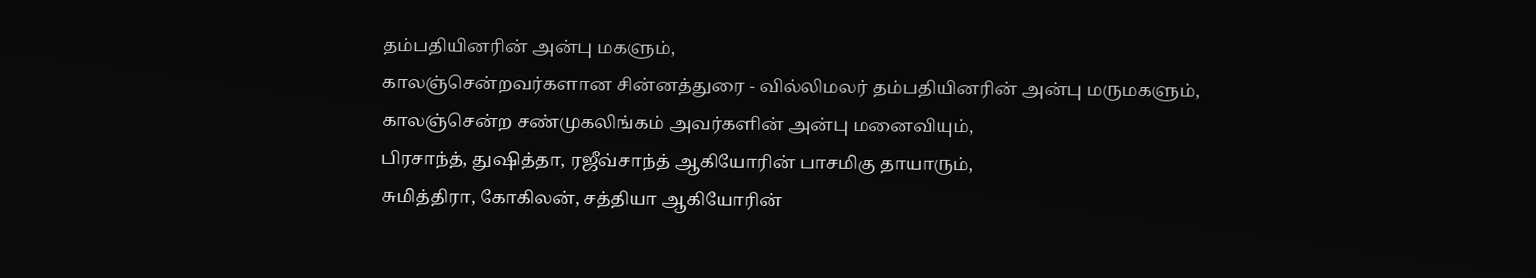தம்பதியினரின் அன்பு மகளும்,
காலஞ்சென்றவர்களான சின்னத்துரை - வில்லிமலர் தம்பதியினரின் அன்பு மருமகளும்,
காலஞ்சென்ற சண்முகலிங்கம் அவர்களின் அன்பு மனைவியும்,
பிரசாந்த், துஷித்தா, ரஜீவ்சாந்த் ஆகியோரின் பாசமிகு தாயாரும்,
சுமித்திரா, கோகிலன், சத்தியா ஆகியோரின்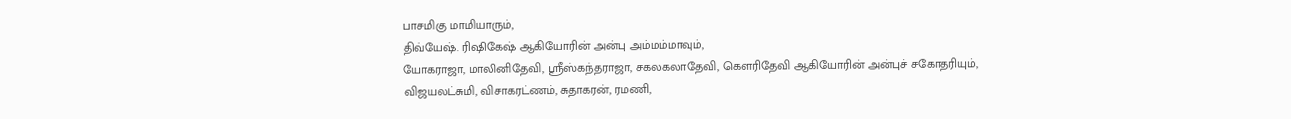பாசமிகு மாமியாரும்,
திவ்யேஷ். ரிஷிகேஷ் ஆகியோரின் அன்பு அம்மம்மாவும்,
யோகராஜா, மாலினிதேவி, ஸ்ரீஸ்கந்தராஜா, சகலகலாதேவி, கெளரிதேவி ஆகியோரின் அன்புச் சகோதரியும்,
விஜயலட்சுமி, விசாகரட்ணம், சுதாகரன், ரமணி,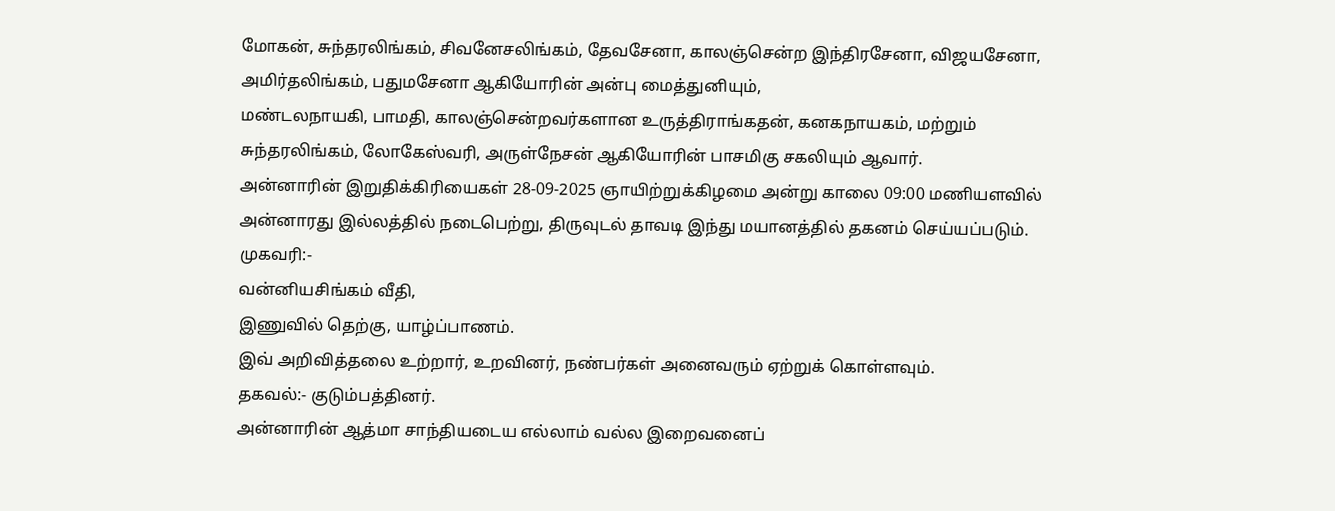மோகன், சுந்தரலிங்கம், சிவனேசலிங்கம், தேவசேனா, காலஞ்சென்ற இந்திரசேனா, விஜயசேனா, அமிர்தலிங்கம், பதுமசேனா ஆகியோரின் அன்பு மைத்துனியும்,
மண்டலநாயகி, பாமதி, காலஞ்சென்றவர்களான உருத்திராங்கதன், கனகநாயகம், மற்றும் சுந்தரலிங்கம், லோகேஸ்வரி, அருள்நேசன் ஆகியோரின் பாசமிகு சகலியும் ஆவார்.
அன்னாரின் இறுதிக்கிரியைகள் 28-09-2025 ஞாயிற்றுக்கிழமை அன்று காலை 09:00 மணியளவில் அன்னாரது இல்லத்தில் நடைபெற்று, திருவுடல் தாவடி இந்து மயானத்தில் தகனம் செய்யப்படும்.
முகவரி:-
வன்னியசிங்கம் வீதி,
இணுவில் தெற்கு, யாழ்ப்பாணம்.
இவ் அறிவித்தலை உற்றார், உறவினர், நண்பர்கள் அனைவரும் ஏற்றுக் கொள்ளவும்.
தகவல்:- குடும்பத்தினர்.
அன்னாரின் ஆத்மா சாந்தியடைய எல்லாம் வல்ல இறைவனைப்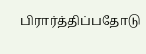பிரார்த்திப்பதோடு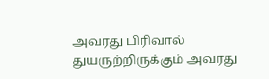அவரது பிரிவால் துயருற்றிருக்கும் அவரது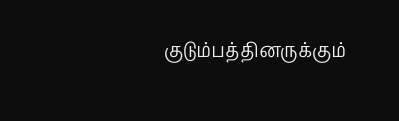குடும்பத்தினருக்கும்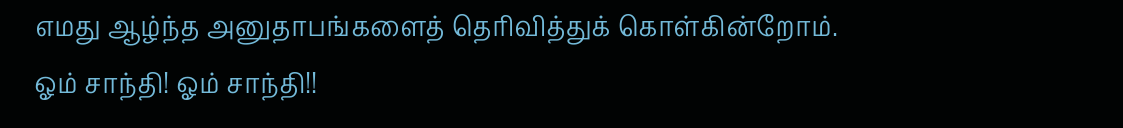எமது ஆழ்ந்த அனுதாபங்களைத் தெரிவித்துக் கொள்கின்றோம்.
ஓம் சாந்தி! ஓம் சாந்தி!!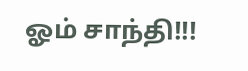ஓம் சாந்தி!!!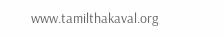www.tamilthakaval.org